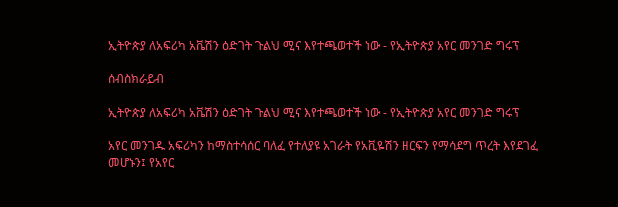ኢትዮጵያ ለአፍሪካ አቬሽን ዕድገት ጉልህ ሚና እየተጫወተች ነው - የኢትዮጵያ አየር መንገድ ግሩፕ

ሰብስክራይብ

ኢትዮጵያ ለአፍሪካ አቬሽን ዕድገት ጉልህ ሚና እየተጫወተች ነው - የኢትዮጵያ አየር መንገድ ግሩፕ

አየር መንገዱ አፍሪካን ከማስተሳሰር ባለፈ የተለያዩ አገራት የአቪዬሽን ዘርፍን የማሳደግ ጥረት እየደገፈ መሆኑን፤ የአየር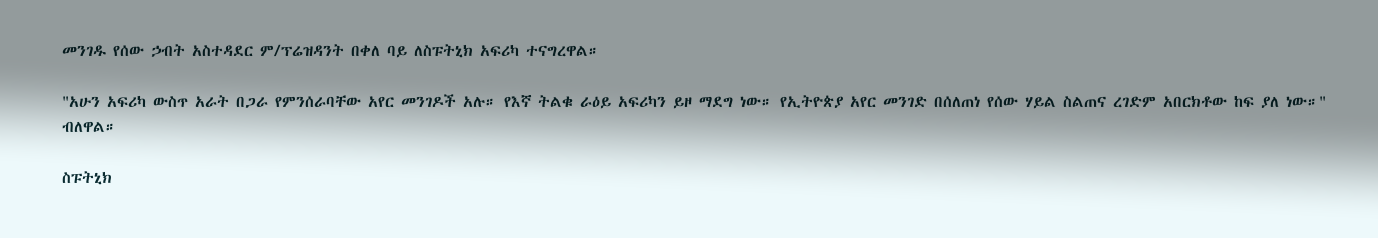መንገዱ የሰው ኃብት አስተዳደር ም/ፕሬዝዳንት በቀለ ባይ ለስፑትኒክ አፍሪካ ተናግረዋል።

"አሁን አፍሪካ ውስጥ አራት በጋራ የምንሰራባቸው አየር መንገዶች አሉ። የእኛ ትልቁ ራዕይ አፍሪካን ይዞ ማደግ ነው። የኢትዮጵያ አየር መንገድ በሰለጠነ የሰው ሃይል ስልጠና ረገድም አበርክቶው ከፍ ያለ ነው።" ብለዋል።

ስፑትኒክ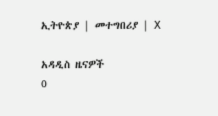ኢትዮጵያ | መተግበሪያ | X

አዳዲስ ዜናዎች
0